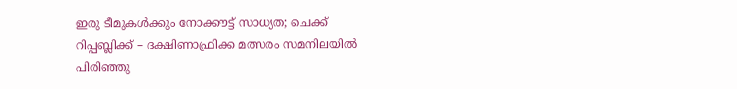ഇരു ടീമുകൾക്കും നോക്കൗട്ട് സാധ്യത; ചെക്ക് റിപ്പബ്ലിക്ക് – ദക്ഷിണാഫ്രിക്ക മത്സരം സമനിലയിൽ പിരിഞ്ഞു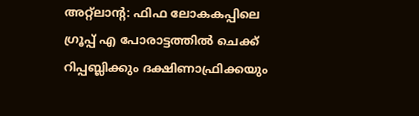അറ്റ്‌ലാന്റ: ഫിഫ ലോകകപ്പിലെ ഗ്രൂപ്പ് എ പോരാട്ടത്തിൽ ചെക്ക് റിപ്പബ്ലിക്കും ദക്ഷിണാഫ്രിക്കയും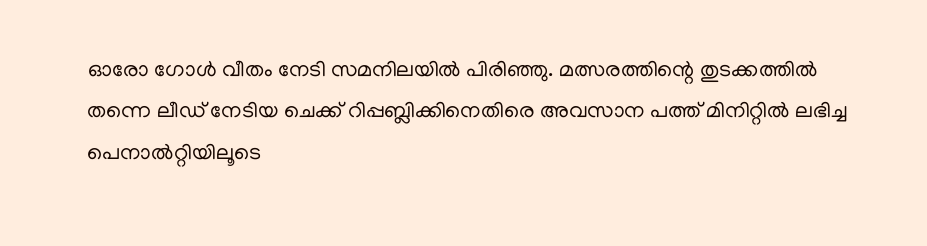ഓരോ ഗോൾ വീതം നേടി സമനിലയിൽ പിരിഞ്ഞു. മത്സരത്തിന്റെ തുടക്കത്തിൽ തന്നെ ലീഡ് നേടിയ ചെക്ക് റിപ്പബ്ലിക്കിനെതിരെ അവസാന പത്ത് മിനിറ്റിൽ ലഭിച്ച പെനാൽറ്റിയിലൂടെ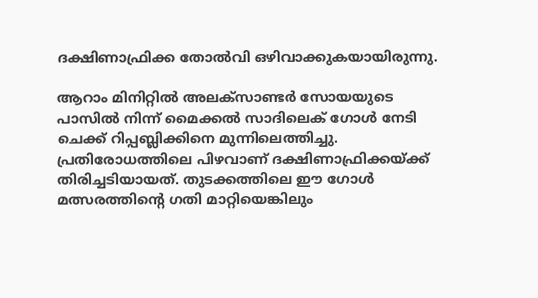ദക്ഷിണാഫ്രിക്ക തോൽവി ഒഴിവാക്കുകയായിരുന്നു.

ആറാം മിനിറ്റിൽ അലക്സാണ്ടർ സോയ‌യുടെ പാസിൽ നിന്ന് മൈക്കൽ സാദിലെക് ഗോൾ നേടി ചെക്ക് റിപ്പബ്ലിക്കിനെ മുന്നിലെത്തിച്ചു. പ്രതിരോധത്തിലെ പിഴവാണ് ദക്ഷിണാഫ്രിക്കയ്ക്ക് തിരിച്ചടിയായത്. തുടക്കത്തിലെ ഈ ഗോൾ മത്സരത്തിന്റെ ഗതി മാറ്റിയെങ്കിലും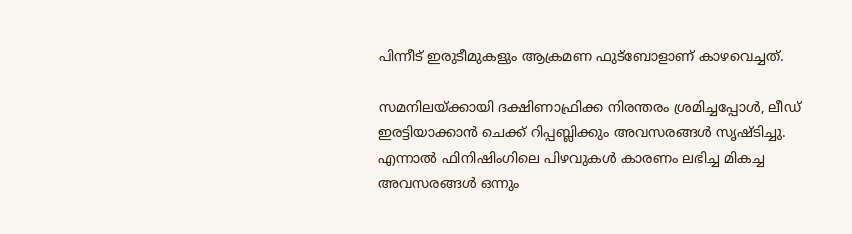പിന്നീട് ഇരുടീമുകളും ആക്രമണ ഫുട്ബോളാണ് കാഴവെച്ചത്.

സമനിലയ്ക്കായി ദക്ഷിണാഫ്രിക്ക നിരന്തരം ശ്രമിച്ചപ്പോൾ, ലീഡ് ഇരട്ടിയാക്കാൻ ചെക്ക് റിപ്പബ്ലിക്കും അവസരങ്ങൾ സൃഷ്ടിച്ചു. എന്നാൽ ഫിനിഷിംഗിലെ പിഴവുകൾ കാരണം ലഭിച്ച മികച്ച അവസരങ്ങൾ ഒന്നും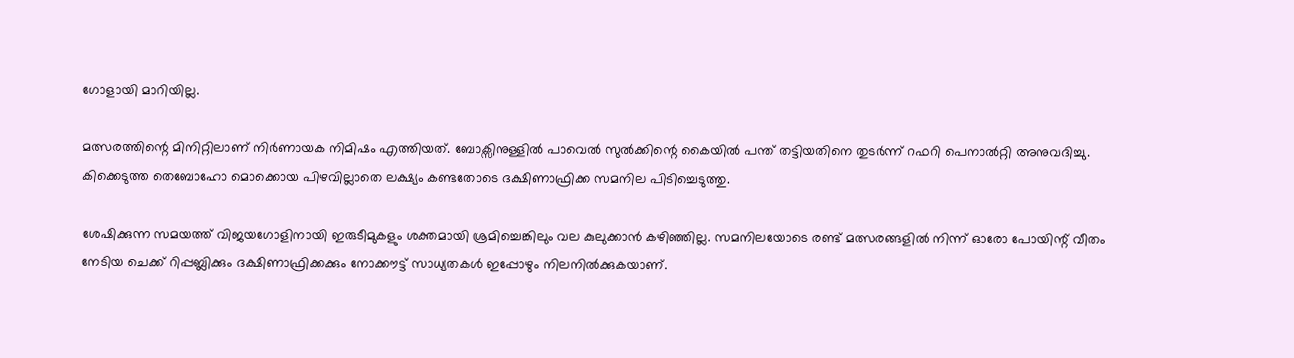ഗോളായി മാറിയില്ല.

മത്സരത്തിന്റെ മിനിറ്റിലാണ് നിർണായക നിമിഷം എത്തിയത്. ബോക്സിനുള്ളിൽ പാവെൽ സുൽക്കിന്റെ കൈയിൽ പന്ത് തട്ടിയതിനെ തുടർന്ന് റഫറി പെനാൽറ്റി അനുവദിച്ചു. കിക്കെടുത്ത തെബോഹോ മൊക്കൊയ പിഴവില്ലാതെ ലക്ഷ്യം കണ്ടതോടെ ദക്ഷിണാഫ്രിക്ക സമനില പിടിച്ചെടുത്തു.

ശേഷിക്കുന്ന സമയത്ത് വിജയഗോളിനായി ഇരുടീമുകളും ശക്തമായി ശ്രമിച്ചെങ്കിലും വല കുലുക്കാൻ കഴിഞ്ഞില്ല. സമനിലയോടെ രണ്ട് മത്സരങ്ങളിൽ നിന്ന് ഓരോ പോയിന്റ് വീതം നേടിയ ചെക്ക് റിപ്പബ്ലിക്കും ദക്ഷിണാഫ്രിക്കക്കും നോക്കൗട്ട് സാധ്യതകൾ ഇപ്പോഴും നിലനിൽക്കുകയാണ്.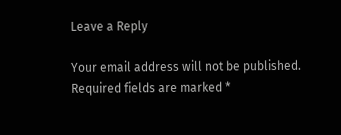Leave a Reply

Your email address will not be published. Required fields are marked *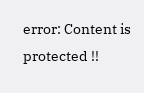error: Content is protected !!